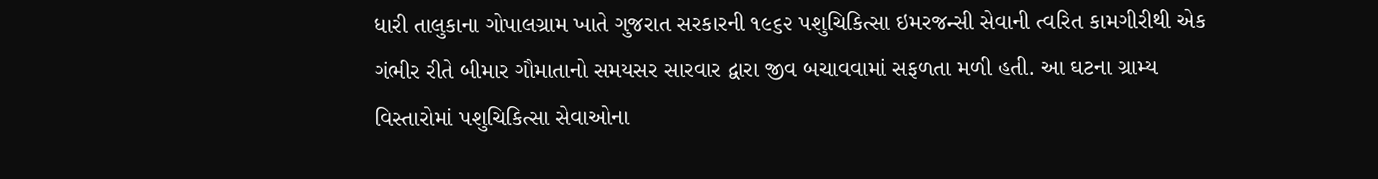ધારી તાલુકાના ગોપાલગ્રામ ખાતે ગુજરાત સરકારની ૧૯૬૨ પશુચિકિત્સા ઇમરજન્સી સેવાની ત્વરિત કામગીરીથી એક ગંભીર રીતે બીમાર ગૌમાતાનો સમયસર સારવાર દ્વારા જીવ બચાવવામાં સફળતા મળી હતી. આ ઘટના ગ્રામ્ય વિસ્તારોમાં પશુચિકિત્સા સેવાઓના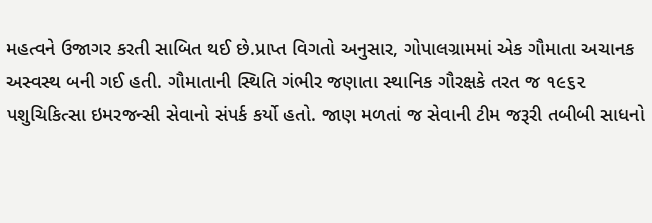મહત્વને ઉજાગર કરતી સાબિત થઈ છે.પ્રાપ્ત વિગતો અનુસાર, ગોપાલગ્રામમાં એક ગૌમાતા અચાનક અસ્વસ્થ બની ગઈ હતી. ગૌમાતાની સ્થિતિ ગંભીર જણાતા સ્થાનિક ગૌરક્ષકે તરત જ ૧૯૬૨ પશુચિકિત્સા ઇમરજન્સી સેવાનો સંપર્ક કર્યો હતો. જાણ મળતાં જ સેવાની ટીમ જરૂરી તબીબી સાધનો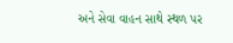અને સેવા વાહન સાથે સ્થળ પર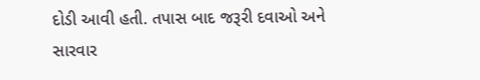દોડી આવી હતી. તપાસ બાદ જરૂરી દવાઓ અને સારવાર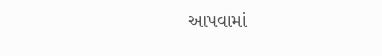આપવામાં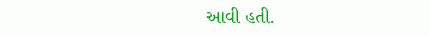આવી હતી.